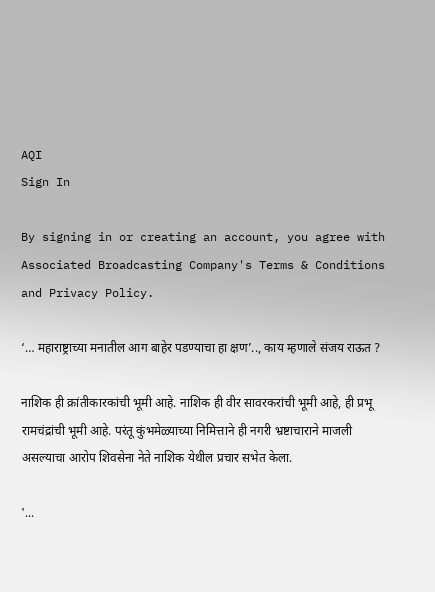AQI
Sign In

By signing in or creating an account, you agree with Associated Broadcasting Company's Terms & Conditions and Privacy Policy.

‘… महाराष्ट्राच्या मनातील आग बाहेर पडण्याचा हा क्षण’.., काय म्हणाले संजय राऊत ?

नाशिक ही क्रांतीकारकांची भूमी आहे. नाशिक ही वीर सावरकरांची भूमी आहे, ही प्रभू रामचंद्रांची भूमी आहे. परंतू कुंभमेळ्याच्या निमित्ताने ही नगरी भ्रष्टाचाराने माजली असल्याचा आरोप शिवसेना नेते नाशिक येथील प्रचार सभेत केला.

'...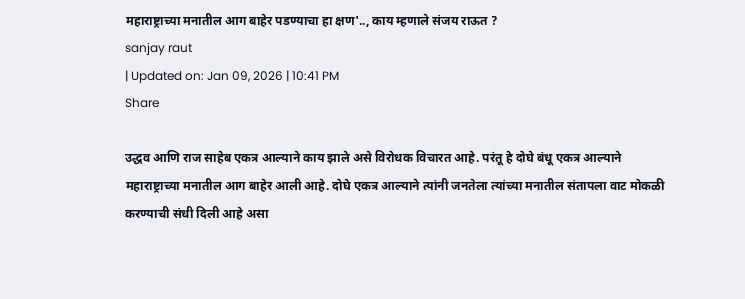महाराष्ट्राच्या मनातील आग बाहेर पडण्याचा हा क्षण'.., काय म्हणाले संजय राऊत ?
sanjay raut
| Updated on: Jan 09, 2026 | 10:41 PM
Share

उद्धव आणि राज साहेब एकत्र आल्याने काय झाले असे विरोधक विचारत आहे. परंतू हे दोघे बंधू एकत्र आल्याने महाराष्ट्राच्या मनातील आग बाहेर आली आहे. दोघे एकत्र आल्याने त्यांनी जनतेला त्यांच्या मनातील संतापला वाट मोकळी करण्याची संधी दिली आहे असा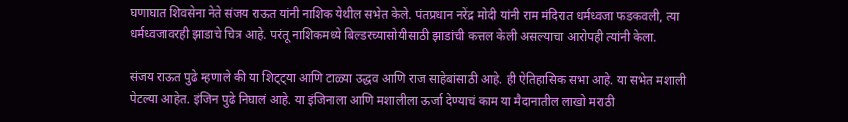घणाघात शिवसेना नेते संजय राऊत यांनी नाशिक येथील सभेत केले. पंतप्रधान नरेंद्र मोदी यांनी राम मंदिरात धर्मध्वजा फडकवली, त्या धर्मध्वजावरही झाडाचे चित्र आहे. परंतू नाशिकमध्ये बिल्डरच्यासोयीसाठी झाडांची कत्तल केली असल्याचा आरोपही त्यांनी केला.

संजय राऊत पुढे म्हणाले की या शिट्ट्या आणि टाळ्या उद्धव आणि राज साहेबांसाठी आहे. ही ऐतिहासिक सभा आहे. या सभेत मशाली पेटल्या आहेत. इंजिन पुढे निघालं आहे. या इंजिनाला आणि मशालीला ऊर्जा देण्याचं काम या मैदानातील लाखो मराठी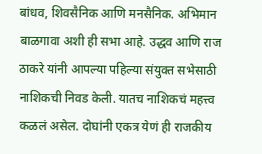बांधव, शिवसैनिक आणि मनसैनिक. अभिमान बाळगावा अशी ही सभा आहे. उद्धव आणि राज ठाकरे यांनी आपल्या पहिल्या संयुक्त सभेसाठी नाशिकची निवड केली. यातच नाशिकचं महत्त्व कळलं असेल. दोघांनी एकत्र येणं ही राजकीय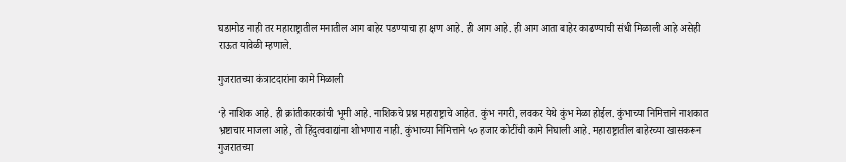घडामोड नाही तर महाराष्ट्रातील मनातील आग बाहेर पडण्याचा हा क्षण आहे. ही आग आहे. ही आग आता बाहेर काढण्याची संधी मिळाली आहे असेही राऊत यावेळी म्हणाले.

गुजरातच्या कंत्राटदारांना कामे मिळाली

‘हे नाशिक आहे. ही क्रांतीकारकांची भूमी आहे. नाशिकचे प्रश्न महाराष्ट्राचे आहेत. कुंभ नगरी, लवकर येथे कुंभ मेळा होईल. कुंभाच्या निमित्ताने नाशकात भ्रष्टाचार माजला आहे, तो हिंदुत्ववाद्यांना शोभणारा नाही. कुंभाच्या निमित्ताने ५० हजार कोटींची कामे निघाली आहे. महाराष्ट्रातील बाहेरच्या खासकरून गुजरातच्या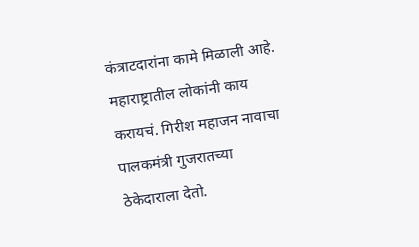कंत्राटदारांना कामे मिळाली आहे. महाराष्ट्रातील लोकांनी काय करायचं. गिरीश महाजन नावाचा पालकमंत्री गुजरातच्या ठेकेदाराला देतो.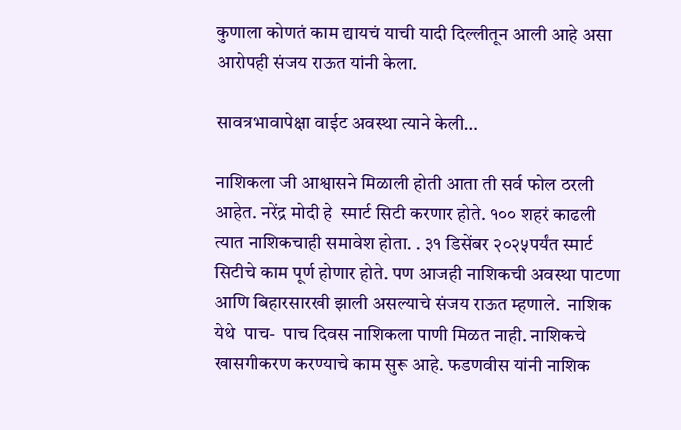कुणाला कोणतं काम द्यायचं याची यादी दिल्लीतून आली आहे असा आरोपही संजय राऊत यांनी केला.

सावत्रभावापेक्षा वाईट अवस्था त्याने केली…

नाशिकला जी आश्वासने मिळाली होती आता ती सर्व फोल ठरली आहेत. नरेंद्र मोदी हे  स्मार्ट सिटी करणार होते. १०० शहरं काढली त्यात नाशिकचाही समावेश होता. . ३१ डिसेंबर २०२५पर्यंत स्मार्ट सिटीचे काम पूर्ण होणार होते. पण आजही नाशिकची अवस्था पाटणा आणि बिहारसारखी झाली असल्याचे संजय राऊत म्हणाले.  नाशिक येथे  पाच-  पाच दिवस नाशिकला पाणी मिळत नाही. नाशिकचे खासगीकरण करण्याचे काम सुरू आहे. फडणवीस यांनी नाशिक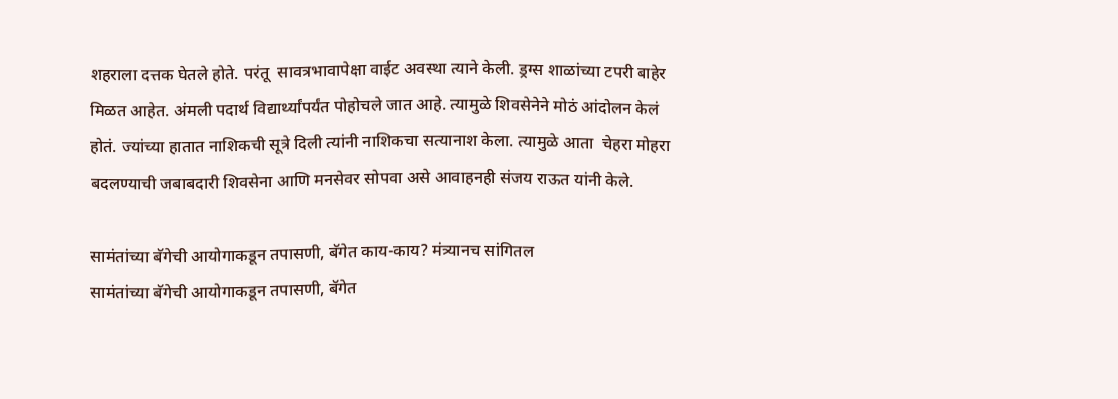शहराला दत्तक घेतले होते. परंतू  सावत्रभावापेक्षा वाईट अवस्था त्याने केली. ड्रग्स शाळांच्या टपरी बाहेर मिळत आहेत. अंमली पदार्थ विद्यार्थ्यांपर्यंत पोहोचले जात आहे. त्यामुळे शिवसेनेने मोठं आंदोलन केलं होतं. ज्यांच्या हातात नाशिकची सूत्रे दिली त्यांनी नाशिकचा सत्यानाश केला. त्यामुळे आता  चेहरा मोहरा बदलण्याची जबाबदारी शिवसेना आणि मनसेवर सोपवा असे आवाहनही संजय राऊत यांनी केले.

सामंतांच्या बॅगेची आयोगाकडून तपासणी, बॅगेत काय-काय? मंत्र्यानच सांगितल
सामंतांच्या बॅगेची आयोगाकडून तपासणी, बॅगेत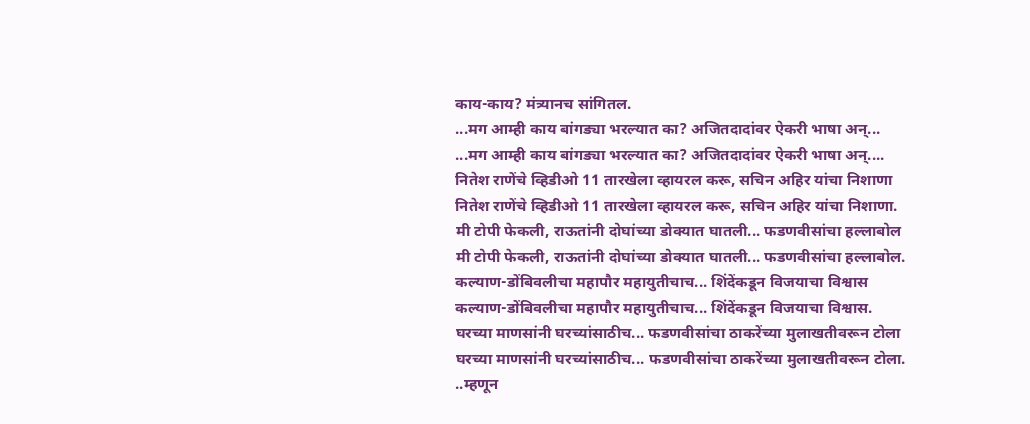काय-काय? मंत्र्यानच सांगितल.
...मग आम्ही काय बांगड्या भरल्यात का? अजितदादांवर ऐकरी भाषा अन्...
...मग आम्ही काय बांगड्या भरल्यात का? अजितदादांवर ऐकरी भाषा अन्....
नितेश राणेंचे व्हिडीओ 11 तारखेला व्हायरल करू, सचिन अहिर यांचा निशाणा
नितेश राणेंचे व्हिडीओ 11 तारखेला व्हायरल करू, सचिन अहिर यांचा निशाणा.
मी टोपी फेकली, राऊतांनी दोघांच्या डोक्यात घातली... फडणवीसांचा हल्लाबोल
मी टोपी फेकली, राऊतांनी दोघांच्या डोक्यात घातली... फडणवीसांचा हल्लाबोल.
कल्याण-डोंबिवलीचा महापौर महायुतीचाच... शिंदेंकडून विजयाचा विश्वास
कल्याण-डोंबिवलीचा महापौर महायुतीचाच... शिंदेंकडून विजयाचा विश्वास.
घरच्या माणसांनी घरच्यांसाठीच... फडणवीसांचा ठाकरेंच्या मुलाखतीवरून टोला
घरच्या माणसांनी घरच्यांसाठीच... फडणवीसांचा ठाकरेंच्या मुलाखतीवरून टोला.
..म्हणून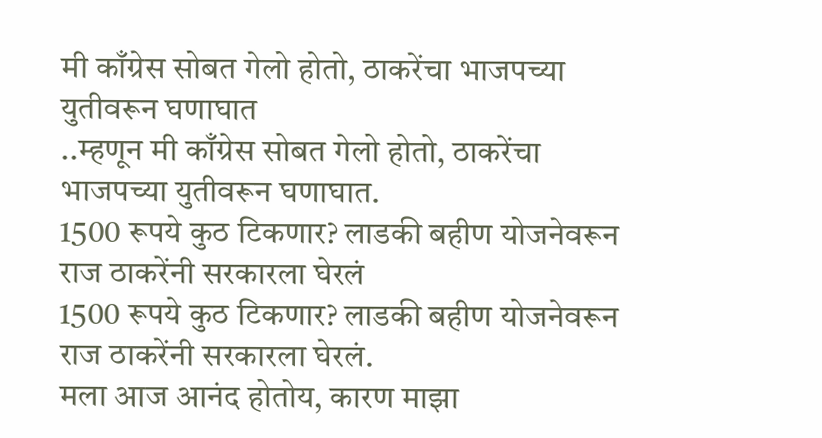मी काँग्रेस सोबत गेलो होतो, ठाकरेंचा भाजपच्या युतीवरून घणाघात
..म्हणून मी काँग्रेस सोबत गेलो होतो, ठाकरेंचा भाजपच्या युतीवरून घणाघात.
1500 रूपये कुठ टिकणार? लाडकी बहीण योजनेवरून राज ठाकरेंनी सरकारला घेरलं
1500 रूपये कुठ टिकणार? लाडकी बहीण योजनेवरून राज ठाकरेंनी सरकारला घेरलं.
मला आज आनंद होतोय, कारण माझा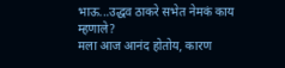भाऊ...उद्धव ठाकरे सभेत नेमकं काय म्हणाले?
मला आज आनंद होतोय, कारण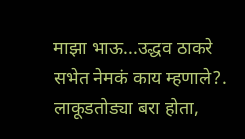माझा भाऊ...उद्धव ठाकरे सभेत नेमकं काय म्हणाले?.
लाकूडतोड्या बरा होता,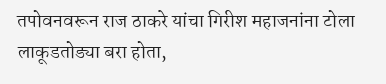तपोवनवरून राज ठाकरे यांचा गिरीश महाजनांना टोला
लाकूडतोड्या बरा होता,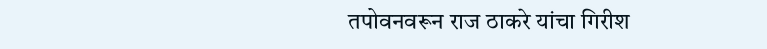तपोवनवरून राज ठाकरे यांचा गिरीश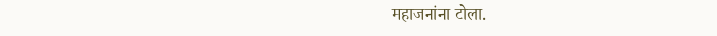महाजनांना टोला.